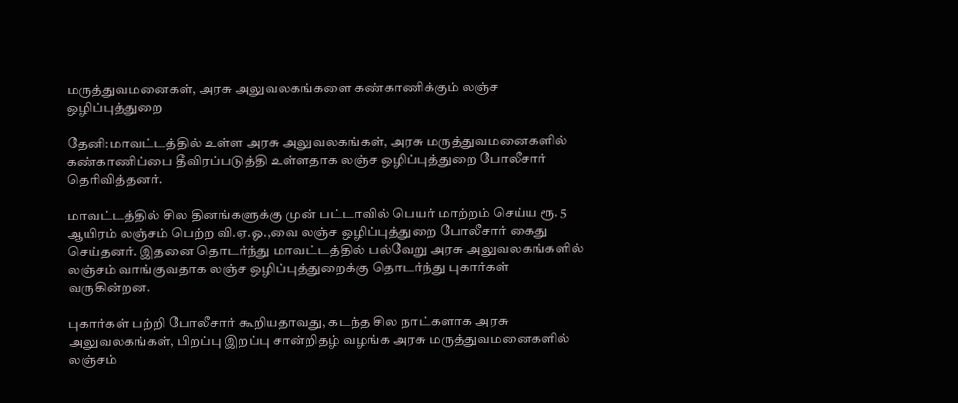மருத்துவமனைகள், அரசு அலுவலகங்களை கண்காணிக்கும் லஞ்ச ஒழிப்புத்துறை

தேனி:மாவட்டத்தில் உள்ள அரசு அலுவலகங்கள், அரசு மருத்துவமனைகளில் கண்காணிப்பை தீவிரப்படுத்தி உள்ளதாக லஞ்ச ஒழிப்புத்துறை போலீசார் தெரிவித்தனர்.

மாவட்டத்தில் சில தினங்களுக்கு முன் பட்டாவில் பெயர் மாற்றம் செய்ய ரூ. 5 ஆயிரம் லஞ்சம் பெற்ற வி.ஏ.ஓ.,வை லஞ்ச ஒழிப்புத்துறை போலீசார் கைது செய்தனர். இதனை தொடர்ந்து மாவட்டத்தில் பல்வேறு அரசு அலுவலகங்களில் லஞ்சம் வாங்குவதாக லஞ்ச ஒழிப்புத்துறைக்கு தொடர்ந்து புகார்கள் வருகின்றன.

புகார்கள் பற்றி போலீசார் கூறியதாவது, கடந்த சில நாட்களாக அரசு அலுவலகங்கள், பிறப்பு இறப்பு சான்றிதழ் வழங்க அரசு மருத்துவமனைகளில் லஞ்சம்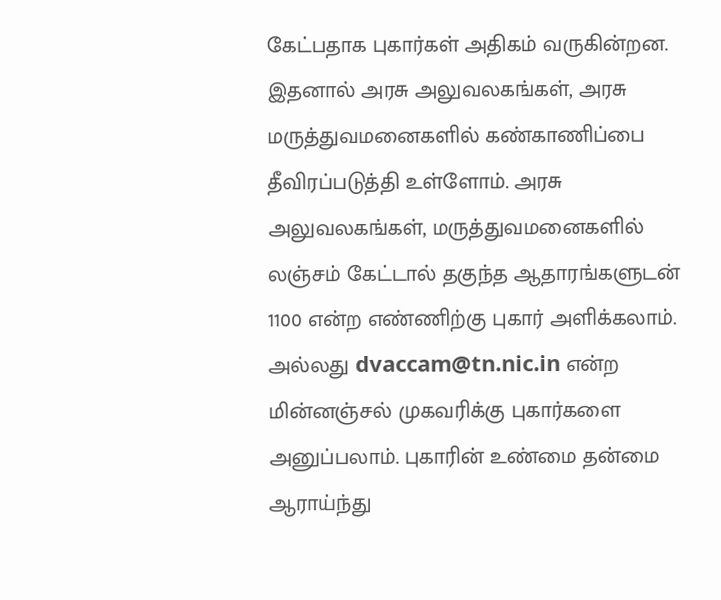கேட்பதாக புகார்கள் அதிகம் வருகின்றன. இதனால் அரசு அலுவலகங்கள், அரசு மருத்துவமனைகளில் கண்காணிப்பை தீவிரப்படுத்தி உள்ளோம். அரசு அலுவலகங்கள், மருத்துவமனைகளில் லஞ்சம் கேட்டால் தகுந்த ஆதாரங்களுடன் 1100 என்ற எண்ணிற்கு புகார் அளிக்கலாம். அல்லது dvaccam@tn.nic.in என்ற மின்னஞ்சல் முகவரிக்கு புகார்களை அனுப்பலாம். புகாரின் உண்மை தன்மை ஆராய்ந்து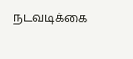நடவடிக்கை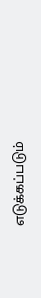எடுக்கப்படும்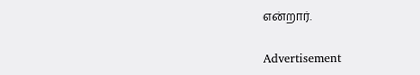என்றார்.

Advertisement